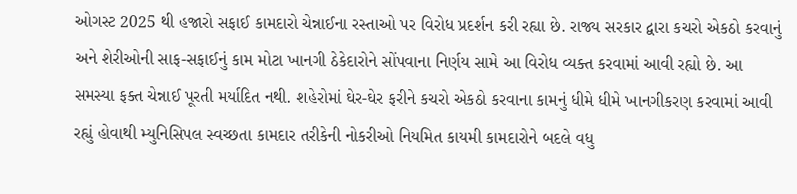ઓગસ્ટ 2025 થી હજારો સફાઈ કામદારો ચેન્નાઈના રસ્તાઓ પર વિરોધ પ્રદર્શન કરી રહ્યા છે. રાજ્ય સરકાર દ્વારા કચરો એકઠો કરવાનું અને શેરીઓની સાફ-સફાઈનું કામ મોટા ખાનગી ઠેકેદારોને સોંપવાના નિર્ણય સામે આ વિરોધ વ્યક્ત કરવામાં આવી રહ્યો છે. આ સમસ્યા ફક્ત ચેન્નાઈ પૂરતી મર્યાદિત નથી. શહેરોમાં ઘેર-ઘેર ફરીને કચરો એકઠો કરવાના કામનું ધીમે ધીમે ખાનગીકરણ કરવામાં આવી રહ્યું હોવાથી મ્યુનિસિપલ સ્વચ્છતા કામદાર તરીકેની નોકરીઓ નિયમિત કાયમી કામદારોને બદલે વધુ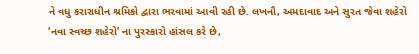ને વધુ કરારાધીન શ્રમિકો દ્વારા ભરવામાં આવી રહી છે. લખનૌ, અમદાવાદ અને સુરત જેવા શહેરો ‘નવા સ્વચ્છ શહેરો’ ના પુરસ્કારો હાંસલ કરે છે,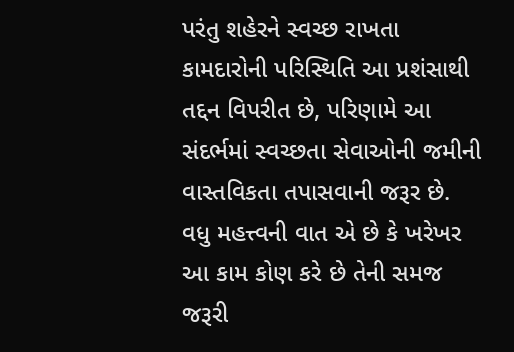પરંતુ શહેરને સ્વચ્છ રાખતા કામદારોની પરિસ્થિતિ આ પ્રશંસાથી તદ્દન વિપરીત છે, પરિણામે આ સંદર્ભમાં સ્વચ્છતા સેવાઓની જમીની વાસ્તવિકતા તપાસવાની જરૂર છે.
વધુ મહત્ત્વની વાત એ છે કે ખરેખર આ કામ કોણ કરે છે તેની સમજ જરૂરી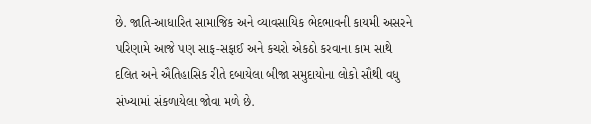છે. જાતિ-આધારિત સામાજિક અને વ્યાવસાયિક ભેદભાવની કાયમી અસરને પરિણામે આજે પણ સાફ-સફાઈ અને કચરો એકઠો કરવાના કામ સાથે દલિત અને ઐતિહાસિક રીતે દબાયેલા બીજા સમુદાયોના લોકો સૌથી વધુ સંખ્યામાં સંકળાયેલા જોવા મળે છે.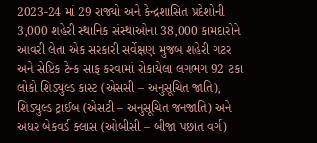2023-24 માં 29 રાજ્યો અને કેન્દ્રશાસિત પ્રદેશોની 3,000 શહેરી સ્થાનિક સંસ્થાઓના 38,000 કામદારોને આવરી લેતા એક સરકારી સર્વેક્ષણ મુજબ શહેરી ગટર અને સેપ્ટિક ટેન્ક સાફ કરવામાં રોકાયેલા લગભગ 92 ટકા લોકો શિડ્યુલ્ડ કાસ્ટ (એસસી – અનુસૂચિત જાતિ), શિડ્યુલ્ડ ટ્રાઈબ (એસટી – અનુસૂચિત જનજાતિ) અને અધર બેકવર્ડ ક્લાસ (ઓબીસી – બીજા પછાત વર્ગ)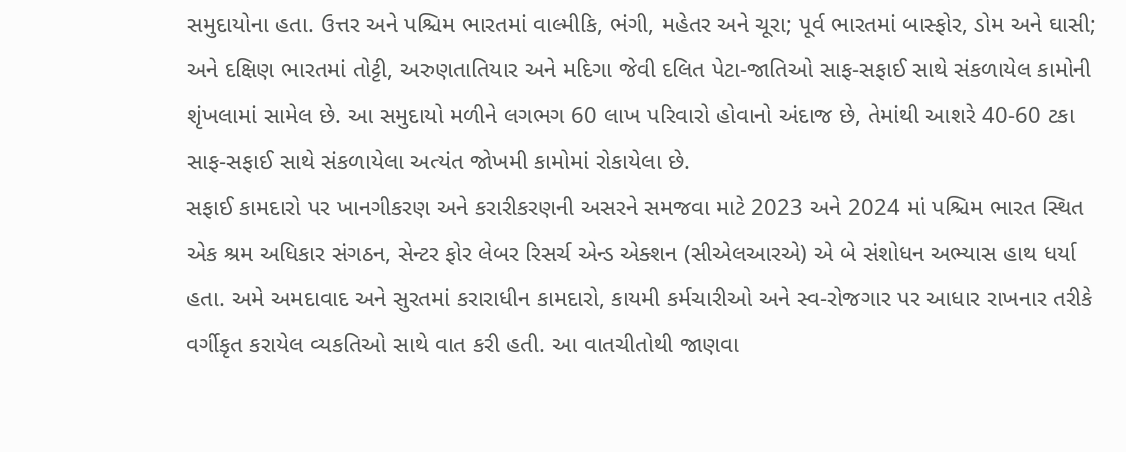સમુદાયોના હતા. ઉત્તર અને પશ્ચિમ ભારતમાં વાલ્મીકિ, ભંગી, મહેતર અને ચૂરા; પૂર્વ ભારતમાં બાસ્ફોર, ડોમ અને ઘાસી; અને દક્ષિણ ભારતમાં તોટ્ટી, અરુણતાતિયાર અને મદિગા જેવી દલિત પેટા-જાતિઓ સાફ-સફાઈ સાથે સંકળાયેલ કામોની શૃંખલામાં સામેલ છે. આ સમુદાયો મળીને લગભગ 60 લાખ પરિવારો હોવાનો અંદાજ છે, તેમાંથી આશરે 40-60 ટકા સાફ-સફાઈ સાથે સંકળાયેલા અત્યંત જોખમી કામોમાં રોકાયેલા છે.
સફાઈ કામદારો પર ખાનગીકરણ અને કરારીકરણની અસરને સમજવા માટે 2023 અને 2024 માં પશ્ચિમ ભારત સ્થિત એક શ્રમ અધિકાર સંગઠન, સેન્ટર ફોર લેબર રિસર્ચ એન્ડ એક્શન (સીએલઆરએ) એ બે સંશોધન અભ્યાસ હાથ ધર્યા હતા. અમે અમદાવાદ અને સુરતમાં કરારાધીન કામદારો, કાયમી કર્મચારીઓ અને સ્વ-રોજગાર પર આધાર રાખનાર તરીકે વર્ગીકૃત કરાયેલ વ્યકતિઓ સાથે વાત કરી હતી. આ વાતચીતોથી જાણવા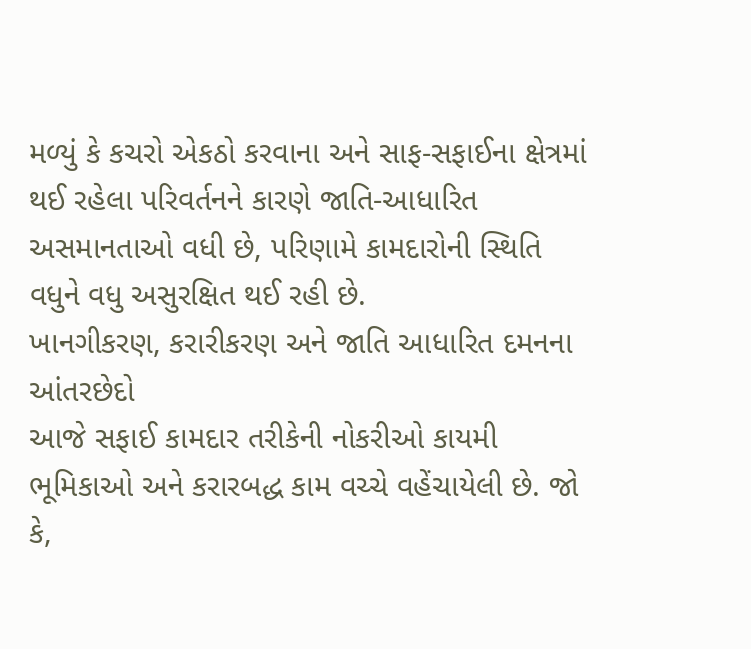મળ્યું કે કચરો એકઠો કરવાના અને સાફ-સફાઈના ક્ષેત્રમાં થઈ રહેલા પરિવર્તનને કારણે જાતિ-આધારિત અસમાનતાઓ વધી છે, પરિણામે કામદારોની સ્થિતિ વધુને વધુ અસુરક્ષિત થઈ રહી છે.
ખાનગીકરણ, કરારીકરણ અને જાતિ આધારિત દમનના આંતરછેદો
આજે સફાઈ કામદાર તરીકેની નોકરીઓ કાયમી ભૂમિકાઓ અને કરારબદ્ધ કામ વચ્ચે વહેંચાયેલી છે. જો કે,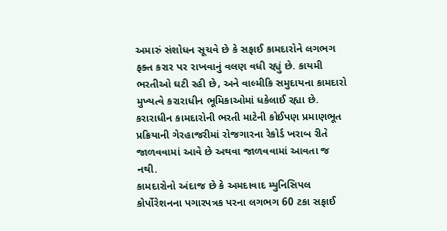અમારું સંશોધન સૂચવે છે કે સફાઈ કામદારોને લગભગ ફક્ત કરાર પર રાખવાનું વલણ વધી રહ્યું છે. કાયમી ભરતીઓ ઘટી રહી છે, અને વાલ્મીકિ સમુદાયના કામદારો મુખ્યત્વે કરારાધીન ભૂમિકાઓમાં ધકેલાઈ રહ્યા છે.
કરારાધીન કામદારોની ભરતી માટેની કોઈપણ પ્રમાણભૂત પ્રક્રિયાની ગેરહાજરીમાં રોજગારના રેકોર્ડ ખરાબ રીતે જાળવવામાં આવે છે અથવા જાળવવામાં આવતા જ નથી.
કામદારોનો અંદાજ છે કે અમદાવાદ મ્યુનિસિપલ કોર્પોરેશનના પગારપત્રક પરના લગભગ 60 ટકા સફાઈ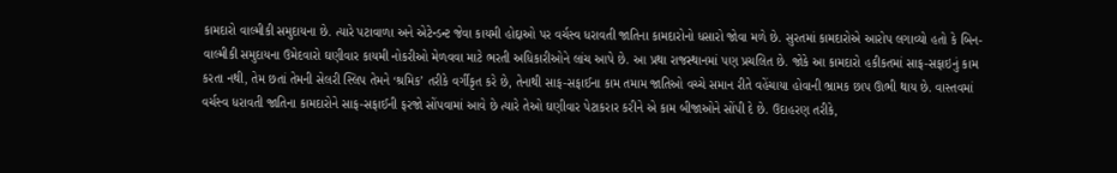કામદારો વાલ્મીકી સમુદાયના છે. ત્યારે પટાવાળા અને એટેન્ડન્ટ જેવા કાયમી હોદ્દાઓ પર વર્ચસ્વ ધરાવતી જાતિના કામદારોનો ધસારો જોવા મળે છે. સુરતમાં કામદારોએ આરોપ લગાવ્યો હતો કે બિન-વાલ્મીકી સમુદાયના ઉમેદવારો ઘણીવાર કાયમી નોકરીઓ મેળવવા માટે ભરતી અધિકારીઓને લાંચ આપે છે. આ પ્રથા રાજસ્થાનમાં પણ પ્રચલિત છે. જોકે આ કામદારો હકીકતમાં સાફ-સફાઇનું કામ કરતા નથી, તેમ છતાં તેમની સેલરી સ્લિપ તેમને ‘શ્રમિક’ તરીકે વર્ગીકૃત કરે છે, તેનાથી સાફ-સફાઈના કામ તમામ જાતિઓ વચ્ચે સમાન રીતે વહેંચાયા હોવાની ભ્રામક છાપ ઊભી થાય છે. વાસ્તવમાં વર્ચસ્વ ધરાવતી જાતિના કામદારોને સાફ-સફાઈની ફરજો સોંપવામાં આવે છે ત્યારે તેઓ ઘણીવાર પેટાકરાર કરીને એ કામ બીજાઓને સોંપી દે છે. ઉદાહરણ તરીકે,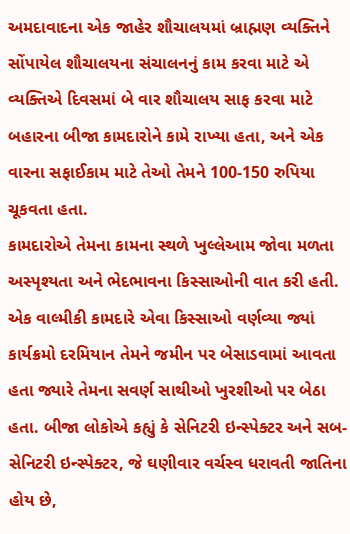અમદાવાદના એક જાહેર શૌચાલયમાં બ્રાહ્મણ વ્યક્તિને સોંપાયેલ શૌચાલયના સંચાલનનું કામ કરવા માટે એ વ્યક્તિએ દિવસમાં બે વાર શૌચાલય સાફ કરવા માટે બહારના બીજા કામદારોને કામે રાખ્યા હતા, અને એક વારના સફાઈકામ માટે તેઓ તેમને 100-150 રુપિયા ચૂકવતા હતા.
કામદારોએ તેમના કામના સ્થળે ખુલ્લેઆમ જોવા મળતા અસ્પૃશ્યતા અને ભેદભાવના કિસ્સાઓની વાત કરી હતી. એક વાલ્મીકી કામદારે એવા કિસ્સાઓ વર્ણવ્યા જ્યાં કાર્યક્રમો દરમિયાન તેમને જમીન પર બેસાડવામાં આવતા હતા જ્યારે તેમના સવર્ણ સાથીઓ ખુરશીઓ પર બેઠા હતા. બીજા લોકોએ કહ્યું કે સેનિટરી ઇન્સ્પેક્ટર અને સબ-સેનિટરી ઇન્સ્પેક્ટર, જે ઘણીવાર વર્ચસ્વ ધરાવતી જાતિના હોય છે,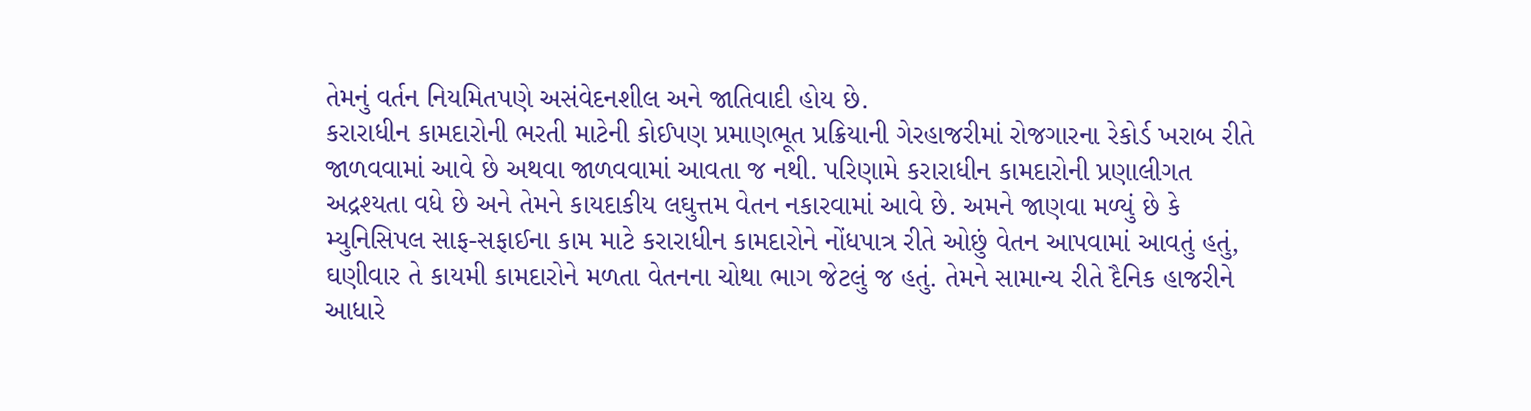તેમનું વર્તન નિયમિતપણે અસંવેદનશીલ અને જાતિવાદી હોય છે.
કરારાધીન કામદારોની ભરતી માટેની કોઈપણ પ્રમાણભૂત પ્રક્રિયાની ગેરહાજરીમાં રોજગારના રેકોર્ડ ખરાબ રીતે જાળવવામાં આવે છે અથવા જાળવવામાં આવતા જ નથી. પરિણામે કરારાધીન કામદારોની પ્રણાલીગત અદ્રશ્યતા વધે છે અને તેમને કાયદાકીય લઘુત્તમ વેતન નકારવામાં આવે છે. અમને જાણવા મળ્યું છે કે મ્યુનિસિપલ સાફ-સફાઈના કામ માટે કરારાધીન કામદારોને નોંધપાત્ર રીતે ઓછું વેતન આપવામાં આવતું હતું, ઘણીવાર તે કાયમી કામદારોને મળતા વેતનના ચોથા ભાગ જેટલું જ હતું. તેમને સામાન્ય રીતે દૈનિક હાજરીને આધારે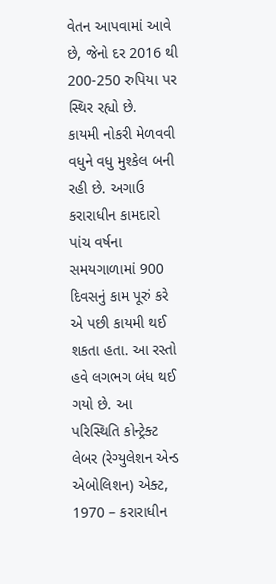વેતન આપવામાં આવે છે, જેનો દર 2016 થી 200-250 રુપિયા પર સ્થિર રહ્યો છે.
કાયમી નોકરી મેળવવી વધુને વધુ મુશ્કેલ બની રહી છે. અગાઉ કરારાધીન કામદારો પાંચ વર્ષના સમયગાળામાં 900 દિવસનું કામ પૂરું કરે એ પછી કાયમી થઈ શકતા હતા. આ રસ્તો હવે લગભગ બંધ થઈ ગયો છે. આ પરિસ્થિતિ કોન્ટ્રેક્ટ લેબર (રેગ્યુલેશન એન્ડ એબોલિશન) એક્ટ, 1970 – કરારાધીન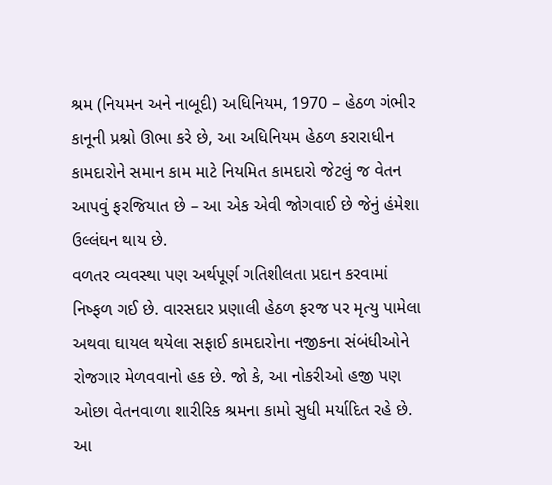શ્રમ (નિયમન અને નાબૂદી) અધિનિયમ, 1970 – હેઠળ ગંભીર કાનૂની પ્રશ્નો ઊભા કરે છે, આ અધિનિયમ હેઠળ કરારાધીન કામદારોને સમાન કામ માટે નિયમિત કામદારો જેટલું જ વેતન આપવું ફરજિયાત છે – આ એક એવી જોગવાઈ છે જેનું હંમેશા ઉલ્લંઘન થાય છે.
વળતર વ્યવસ્થા પણ અર્થપૂર્ણ ગતિશીલતા પ્રદાન કરવામાં નિષ્ફળ ગઈ છે. વારસદાર પ્રણાલી હેઠળ ફરજ પર મૃત્યુ પામેલા અથવા ઘાયલ થયેલા સફાઈ કામદારોના નજીકના સંબંધીઓને રોજગાર મેળવવાનો હક છે. જો કે, આ નોકરીઓ હજી પણ ઓછા વેતનવાળા શારીરિક શ્રમના કામો સુધી મર્યાદિત રહે છે. આ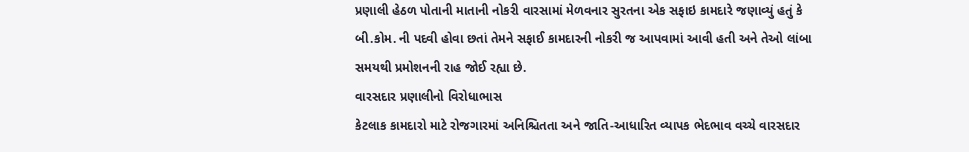પ્રણાલી હેઠળ પોતાની માતાની નોકરી વારસામાં મેળવનાર સુરતના એક સફાઇ કામદારે જણાવ્યું હતું કે બી.કોમ. ની પદવી હોવા છતાં તેમને સફાઈ કામદારની નોકરી જ આપવામાં આવી હતી અને તેઓ લાંબા સમયથી પ્રમોશનની રાહ જોઈ રહ્યા છે.
વારસદાર પ્રણાલીનો વિરોધાભાસ
કેટલાક કામદારો માટે રોજગારમાં અનિશ્ચિતતા અને જાતિ-આધારિત વ્યાપક ભેદભાવ વચ્ચે વારસદાર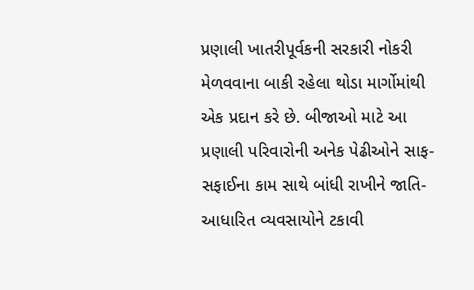પ્રણાલી ખાતરીપૂર્વકની સરકારી નોકરી મેળવવાના બાકી રહેલા થોડા માર્ગોમાંથી એક પ્રદાન કરે છે. બીજાઓ માટે આ પ્રણાલી પરિવારોની અનેક પેઢીઓને સાફ-સફાઈના કામ સાથે બાંધી રાખીને જાતિ-આધારિત વ્યવસાયોને ટકાવી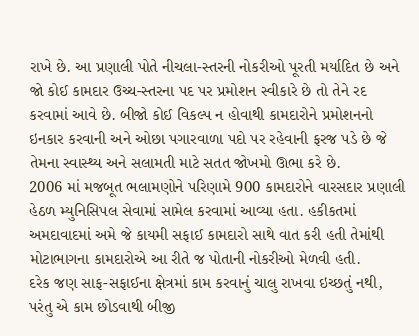રાખે છે. આ પ્રણાલી પોતે નીચલા-સ્તરની નોકરીઓ પૂરતી મર્યાદિત છે અને જો કોઈ કામદાર ઉચ્ચ-સ્તરના પદ પર પ્રમોશન સ્વીકારે છે તો તેને રદ કરવામાં આવે છે. બીજો કોઈ વિકલ્પ ન હોવાથી કામદારોને પ્રમોશનનો ઇનકાર કરવાની અને ઓછા પગારવાળા પદો પર રહેવાની ફરજ પડે છે જે તેમના સ્વાસ્થ્ય અને સલામતી માટે સતત જોખમો ઊભા કરે છે.
2006 માં મજબૂત ભલામણોને પરિણામે 900 કામદારોને વારસદાર પ્રણાલી હેઠળ મ્યુનિસિપલ સેવામાં સામેલ કરવામાં આવ્યા હતા. હકીકતમાં અમદાવાદમાં અમે જે કાયમી સફાઈ કામદારો સાથે વાત કરી હતી તેમાંથી મોટાભાગના કામદારોએ આ રીતે જ પોતાની નોકરીઓ મેળવી હતી.
દરેક જણ સાફ-સફાઈના ક્ષેત્રમાં કામ કરવાનું ચાલુ રાખવા ઇચ્છતું નથી, પરંતુ એ કામ છોડવાથી બીજી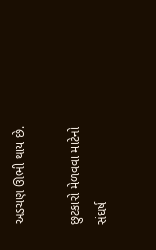અડચણ ઊભી થાય છે.

છુટકારો મેળવવા માટેનો સંઘર્ષ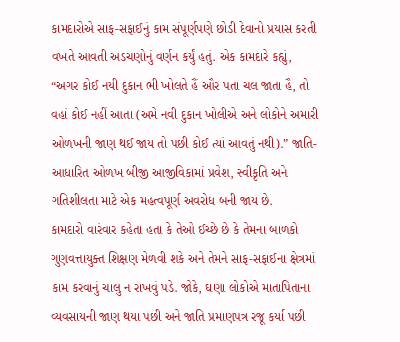કામદારોએ સાફ-સફાઈનું કામ સંપૂર્ણપણે છોડી દેવાનો પ્રયાસ કરતી વખતે આવતી અડચણોનું વર્ણન કર્યું હતું. એક કામદારે કહ્યું, “અગર કોઈ નયી દુકાન ભી ખોલતે હૈં ઔર પતા ચલ જાતા હૈ, તો વહાં કોઈ નહીં આતા (અમે નવી દુકાન ખોલીએ અને લોકોને અમારી ઓળખની જાણ થઈ જાય તો પછી કોઈ ત્યાં આવતું નથી).” જાતિ-આધારિત ઓળખ બીજી આજીવિકામાં પ્રવેશ, સ્વીકૃતિ અને ગતિશીલતા માટે એક મહત્વપૂર્ણ અવરોધ બની જાય છે.
કામદારો વારંવાર કહેતા હતા કે તેઓ ઈચ્છે છે કે તેમના બાળકો ગુણવત્તાયુક્ત શિક્ષણ મેળવી શકે અને તેમને સાફ-સફાઈના ક્ષેત્રમાં કામ કરવાનું ચાલુ ન રાખવું પડે. જોકે, ઘણા લોકોએ માતાપિતાના વ્યવસાયની જાણ થયા પછી અને જાતિ પ્રમાણપત્ર રજૂ કર્યા પછી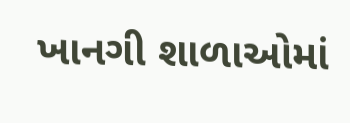ખાનગી શાળાઓમાં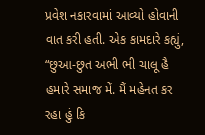પ્રવેશ નકારવામાં આવ્યો હોવાની વાત કરી હતી. એક કામદારે કહ્યું, “છુઆ-છુત અભી ભી ચાલૂ હૈ હમારે સમાજ મેં. મૈં મહેનત કર રહા હું કિ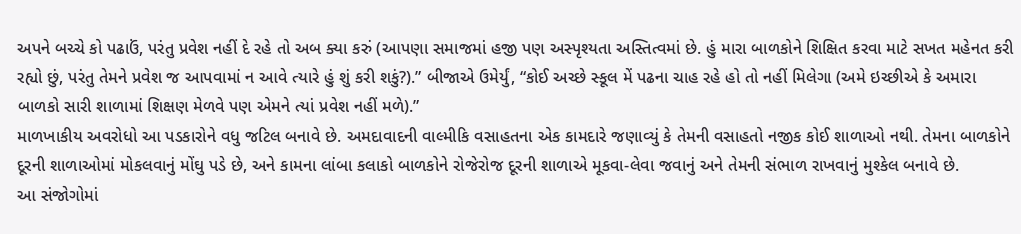અપને બચ્ચે કો પઢાઉં, પરંતુ પ્રવેશ નહીં દે રહે તો અબ ક્યા કરું (આપણા સમાજમાં હજી પણ અસ્પૃશ્યતા અસ્તિત્વમાં છે. હું મારા બાળકોને શિક્ષિત કરવા માટે સખત મહેનત કરી રહ્યો છું, પરંતુ તેમને પ્રવેશ જ આપવામાં ન આવે ત્યારે હું શું કરી શકું?).” બીજાએ ઉમેર્યું, “કોઈ અચ્છે સ્કૂલ મેં પઢના ચાહ રહે હો તો નહીં મિલેગા (અમે ઇચ્છીએ કે અમારા બાળકો સારી શાળામાં શિક્ષણ મેળવે પણ એમને ત્યાં પ્રવેશ નહીં મળે).”
માળખાકીય અવરોધો આ પડકારોને વધુ જટિલ બનાવે છે. અમદાવાદની વાલ્મીકિ વસાહતના એક કામદારે જણાવ્યું કે તેમની વસાહતો નજીક કોઈ શાળાઓ નથી. તેમના બાળકોને દૂરની શાળાઓમાં મોકલવાનું મોંઘુ પડે છે, અને કામના લાંબા કલાકો બાળકોને રોજેરોજ દૂરની શાળાએ મૂકવા-લેવા જવાનું અને તેમની સંભાળ રાખવાનું મુશ્કેલ બનાવે છે.
આ સંજોગોમાં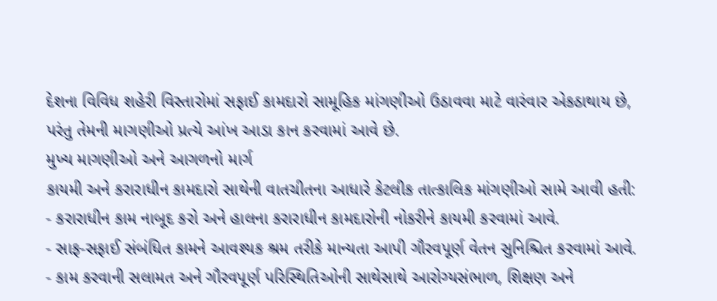દેશના વિવિધ શહેરી વિસ્તારોમાં સફાઈ કામદારો સામૂહિક માંગણીઓ ઉઠાવવા માટે વારંવાર એકઠાથાય છે, પરંતુ તેમની માગણીઓ પ્રત્યે આંખ આડા કાન કરવામાં આવે છે.
મુખ્ય માગણીઓ અને આગળનો માર્ગ
કાયમી અને કરારાધીન કામદારો સાથેની વાતચીતના આધારે કેટલીક તાત્કાલિક માંગણીઓ સામે આવી હતી:
- કરારાધીન કામ નાબૂદ કરો અને હાલના કરારાધીન કામદારોની નોકરીને કાયમી કરવામાં આવે.
- સાફ-સફાઈ સંબંધિત કામને આવશ્યક શ્રમ તરીકે માન્યતા આપી ગૌરવપૂર્ણ વેતન સુનિશ્ચિત કરવામાં આવે.
- કામ કરવાની સલામત અને ગૌરવપૂર્ણ પરિસ્થિતિઓની સાથેસાથે આરોગ્યસંભાળ, શિક્ષણ અને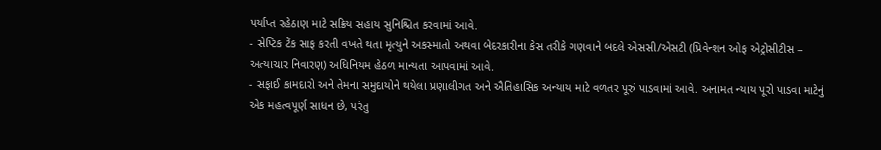પર્યાપ્ત રહેઠાણ માટે સક્રિય સહાય સુનિશ્ચિત કરવામાં આવે.
- સેપ્ટિક ટેંક સાફ કરતી વખતે થતા મૃત્યુને અકસ્માતો અથવા બેદરકારીના કેસ તરીકે ગણવાને બદલે એસસી/એસટી (પ્રિવેન્શન ઓફ એટ્રોસીટીસ – અત્યાચાર નિવારણ) અધિનિયમ હેઠળ માન્યતા આપવામાં આવે.
- સફાઈ કામદારો અને તેમના સમુદાયોને થયેલા પ્રણાલીગત અને ઐતિહાસિક અન્યાય માટે વળતર પૂરું પાડવામાં આવે. અનામત ન્યાય પૂરો પાડવા માટેનું એક મહત્વપૂર્ણ સાધન છે, પરંતુ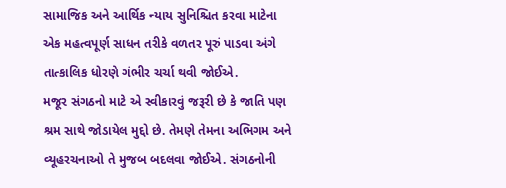સામાજિક અને આર્થિક ન્યાય સુનિશ્ચિત કરવા માટેના એક મહત્વપૂર્ણ સાધન તરીકે વળતર પૂરું પાડવા અંગે તાત્કાલિક ધોરણે ગંભીર ચર્ચા થવી જોઈએ.
મજૂર સંગઠનો માટે એ સ્વીકારવું જરૂરી છે કે જાતિ પણ શ્રમ સાથે જોડાયેલ મુદ્દો છે. તેમણે તેમના અભિગમ અને વ્યૂહરચનાઓ તે મુજબ બદલવા જોઈએ. સંગઠનોની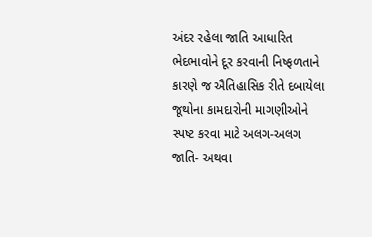અંદર રહેલા જાતિ આધારિત ભેદભાવોને દૂર કરવાની નિષ્ફળતાને કારણે જ ઐતિહાસિક રીતે દબાયેલા જૂથોના કામદારોની માગણીઓને સ્પષ્ટ કરવા માટે અલગ-અલગ જાતિ- અથવા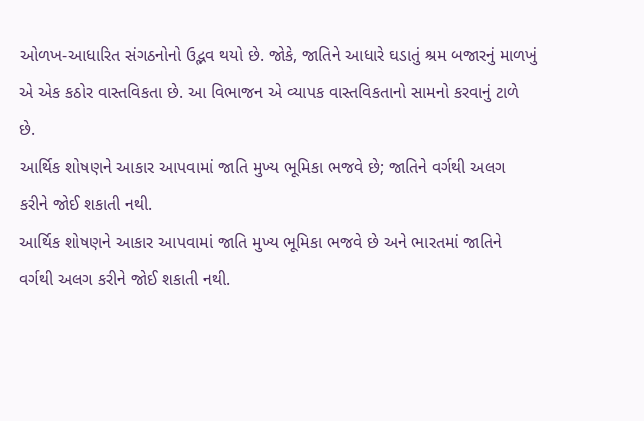ઓળખ-આધારિત સંગઠનોનો ઉદ્ભવ થયો છે. જોકે, જાતિને આધારે ઘડાતું શ્રમ બજારનું માળખું એ એક કઠોર વાસ્તવિકતા છે. આ વિભાજન એ વ્યાપક વાસ્તવિકતાનો સામનો કરવાનું ટાળે છે.
આર્થિક શોષણને આકાર આપવામાં જાતિ મુખ્ય ભૂમિકા ભજવે છે; જાતિને વર્ગથી અલગ કરીને જોઈ શકાતી નથી.
આર્થિક શોષણને આકાર આપવામાં જાતિ મુખ્ય ભૂમિકા ભજવે છે અને ભારતમાં જાતિને વર્ગથી અલગ કરીને જોઈ શકાતી નથી.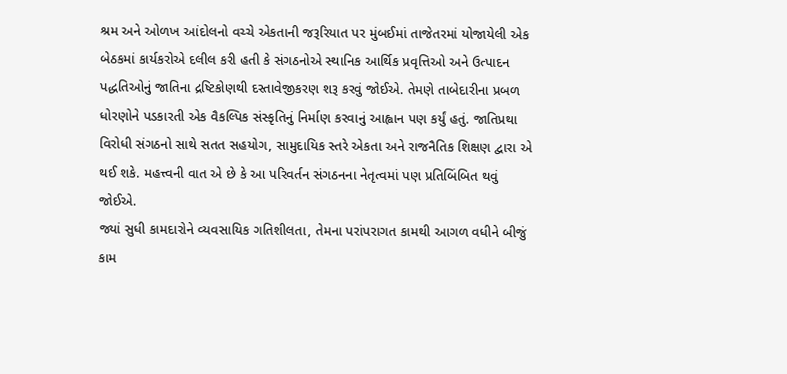શ્રમ અને ઓળખ આંદોલનો વચ્ચે એકતાની જરૂરિયાત પર મુંબઈમાં તાજેતરમાં યોજાયેલી એક બેઠકમાં કાર્યકરોએ દલીલ કરી હતી કે સંગઠનોએ સ્થાનિક આર્થિક પ્રવૃત્તિઓ અને ઉત્પાદન પદ્ધતિઓનું જાતિના દ્રષ્ટિકોણથી દસ્તાવેજીકરણ શરૂ કરવું જોઈએ. તેમણે તાબેદારીના પ્રબળ ધોરણોને પડકારતી એક વૈકલ્પિક સંસ્કૃતિનું નિર્માણ કરવાનું આહ્વાન પણ કર્યું હતું. જાતિપ્રથા વિરોધી સંગઠનો સાથે સતત સહયોગ, સામુદાયિક સ્તરે એકતા અને રાજનૈતિક શિક્ષણ દ્વારા એ થઈ શકે. મહત્ત્વની વાત એ છે કે આ પરિવર્તન સંગઠનના નેતૃત્વમાં પણ પ્રતિબિંબિત થવું જોઈએ.
જ્યાં સુધી કામદારોને વ્યવસાયિક ગતિશીલતા, તેમના પરાંપરાગત કામથી આગળ વધીને બીજું કામ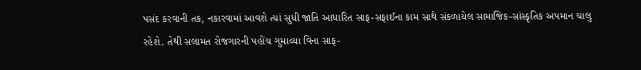પસંદ કરવાની તક, નકારવામાં આવશે ત્યાં સુધી જાતિ આધારિત સાફ-સફાઈના કામ સાથે સંકળાયેલ સામાજિક-સાંસ્કૃતિક અપમાન ચાલુ રહેશે. તેથી સલામત રોજગારની પહોંચ ગુમાવ્યા વિના સાફ-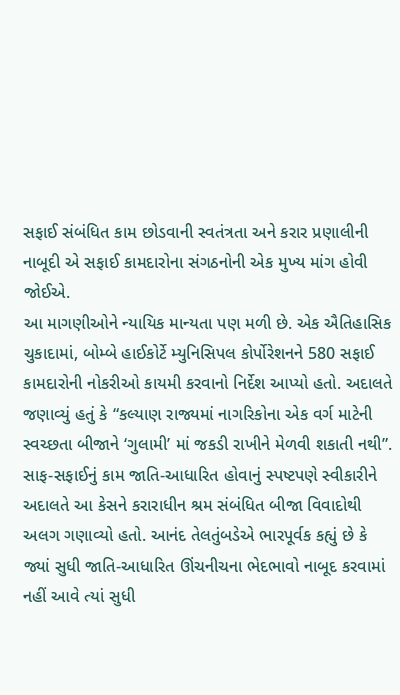સફાઈ સંબંધિત કામ છોડવાની સ્વતંત્રતા અને કરાર પ્રણાલીની નાબૂદી એ સફાઈ કામદારોના સંગઠનોની એક મુખ્ય માંગ હોવી જોઈએ.
આ માગણીઓને ન્યાયિક માન્યતા પણ મળી છે. એક ઐતિહાસિક ચુકાદામાં, બોમ્બે હાઈકોર્ટે મ્યુનિસિપલ કોર્પોરેશનને 580 સફાઈ કામદારોની નોકરીઓ કાયમી કરવાનો નિર્દેશ આપ્યો હતો. અદાલતે જણાવ્યું હતું કે “કલ્યાણ રાજ્યમાં નાગરિકોના એક વર્ગ માટેની સ્વચ્છતા બીજાને ‘ગુલામી’ માં જકડી રાખીને મેળવી શકાતી નથી”. સાફ-સફાઈનું કામ જાતિ-આધારિત હોવાનું સ્પષ્ટપણે સ્વીકારીને અદાલતે આ કેસને કરારાધીન શ્રમ સંબંધિત બીજા વિવાદોથી અલગ ગણાવ્યો હતો. આનંદ તેલતુંબડેએ ભારપૂર્વક કહ્યું છે કે જ્યાં સુધી જાતિ-આધારિત ઊંચનીચના ભેદભાવો નાબૂદ કરવામાં નહીં આવે ત્યાં સુધી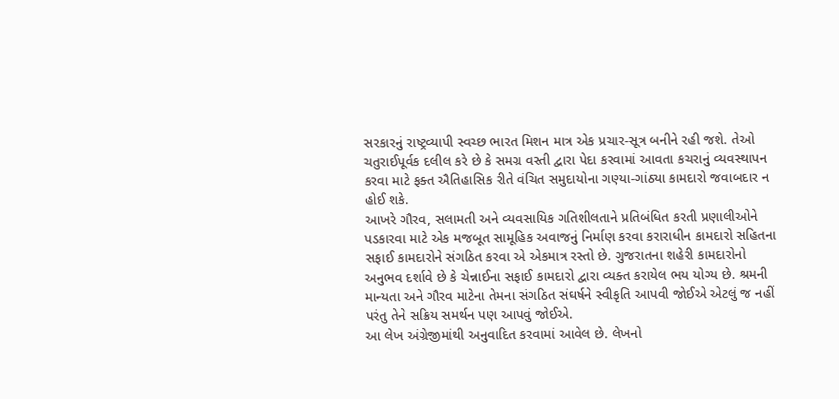સરકારનું રાષ્ટ્રવ્યાપી સ્વચ્છ ભારત મિશન માત્ર એક પ્રચાર-સૂત્ર બનીને રહી જશે. તેઓ ચતુરાઈપૂર્વક દલીલ કરે છે કે સમગ્ર વસ્તી દ્વારા પેદા કરવામાં આવતા કચરાનું વ્યવસ્થાપન કરવા માટે ફક્ત ઐતિહાસિક રીતે વંચિત સમુદાયોના ગણ્યા-ગાંઠ્યા કામદારો જવાબદાર ન હોઈ શકે.
આખરે ગૌરવ, સલામતી અને વ્યવસાયિક ગતિશીલતાને પ્રતિબંધિત કરતી પ્રણાલીઓને પડકારવા માટે એક મજબૂત સામૂહિક અવાજનું નિર્માણ કરવા કરારાધીન કામદારો સહિતના સફાઈ કામદારોને સંગઠિત કરવા એ એકમાત્ર રસ્તો છે. ગુજરાતના શહેરી કામદારોનો અનુભવ દર્શાવે છે કે ચેન્નાઈના સફાઈ કામદારો દ્વારા વ્યક્ત કરાયેલ ભય યોગ્ય છે. શ્રમની માન્યતા અને ગૌરવ માટેના તેમના સંગઠિત સંઘર્ષને સ્વીકૃતિ આપવી જોઈએ એટલું જ નહીં પરંતુ તેને સક્રિય સમર્થન પણ આપવું જોઈએ.
આ લેખ અંગ્રેજીમાંથી અનુવાદિત કરવામાં આવેલ છે. લેખનો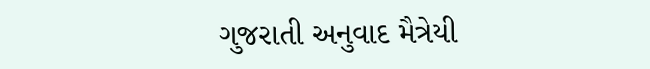ગુજરાતી અનુવાદ મૈત્રેયી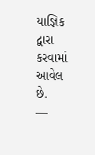યાજ્ઞિક દ્વારા કરવામાં આવેલ છે.
—